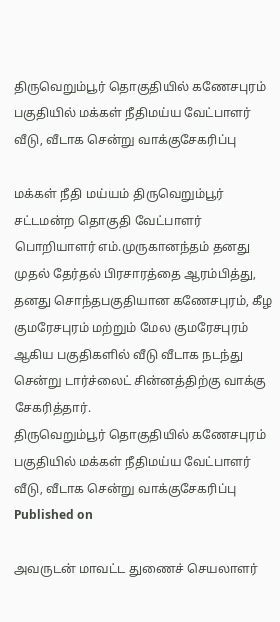திருவெறும்பூர் தொகுதியில் கணேசபுரம் பகுதியில் மக்கள் நீதிமய்ய வேட்பாளர் வீடு, வீடாக சென்று வாக்குசேகரிப்பு

மக்கள் நீதி மய்யம் திருவெறும்பூர் சட்டமன்ற தொகுதி வேட்பாளர் பொறியாளர் எம்.முருகானந்தம் தனது முதல் தேர்தல் பிரசாரத்தை ஆரம்பித்து, தனது சொந்தபகுதியான கணேசபுரம், கீழ குமரேசபுரம் மற்றும் மேல குமரேசபுரம் ஆகிய பகுதிகளில் வீடு வீடாக நடந்து சென்று டார்ச்லைட் சின்னத்திற்கு வாக்கு சேகரித்தார்.
திருவெறும்பூர் தொகுதியில் கணேசபுரம் பகுதியில் மக்கள் நீதிமய்ய வேட்பாளர் வீடு, வீடாக சென்று வாக்குசேகரிப்பு
Published on

அவருடன் மாவட்ட துணைச் செயலாளர்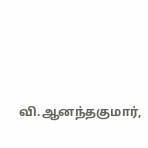வி.ஆனந்தகுமார்,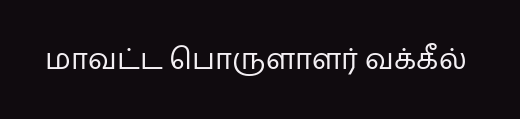மாவட்ட பொருளாளர் வக்கீல்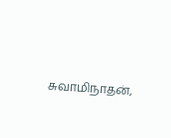சுவாமிநாதன்,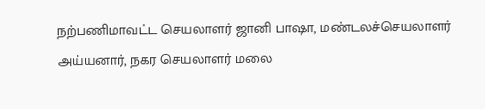நற்பணிமாவட்ட செயலாளர் ஜானி பாஷா, மண்டலச்செயலாளர் அய்யனார், நகர செயலாளர் மலை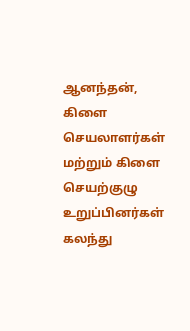ஆனந்தன், கிளை செயலாளர்கள் மற்றும் கிளை செயற்குழு உறுப்பினர்கள் கலந்து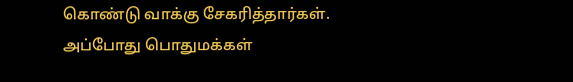கொண்டு வாக்கு சேகரித்தார்கள். அப்போது பொதுமக்கள்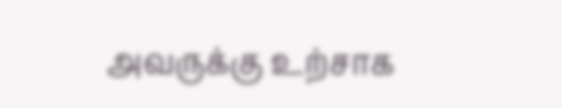அவருக்கு உற்சாக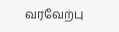வரவேற்பு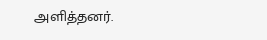அளித்தனர்.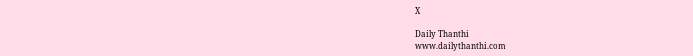X

Daily Thanthi
www.dailythanthi.com